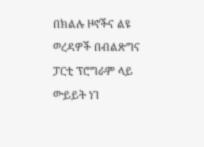በክልሉ ዞኖችና ልዩ ወረዳዎች በብልጽግና ፓርቲ ፕሮግራም ላይ ውይይት ነገ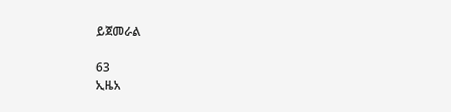ይጀመራል

63
ኢዜአ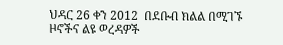ህዳር 26 ቀን 2012  በደቡብ ክልል በሚገኙ ዞኖችና ልዩ ወረዳዎች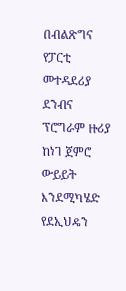በብልጽግና የፓርቲ መተዳደሪያ ደንብና ፕሮግራም ዙሪያ ከነገ ጀምሮ ውይይት እንደሚካሄድ የደኢህዴን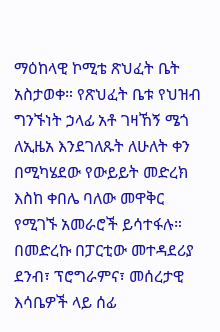ማዕከላዊ ኮሚቴ ጽህፈት ቤት አስታወቀ። የጽህፈት ቤቱ የህዝብ ግንኙነት ኃላፊ አቶ ገዛኸኝ ሜጎ ለኢዜአ እንደገለጹት ለሁለት ቀን በሚካሄደው የውይይት መድረክ እስከ ቀበሌ ባለው መዋቅር የሚገኙ አመራሮች ይሳተፋሉ። በመድረኩ በፓርቲው መተዳደሪያ ደንብ፣ ፕሮግራምና፣ መሰረታዊ እሳቤዎች ላይ ሰፊ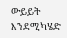ውይይት እንደሚካሄድ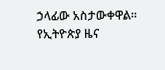ኃላፊው አስታውቀዋል።
የኢትዮጵያ ዜና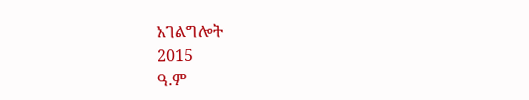አገልግሎት
2015
ዓ.ም